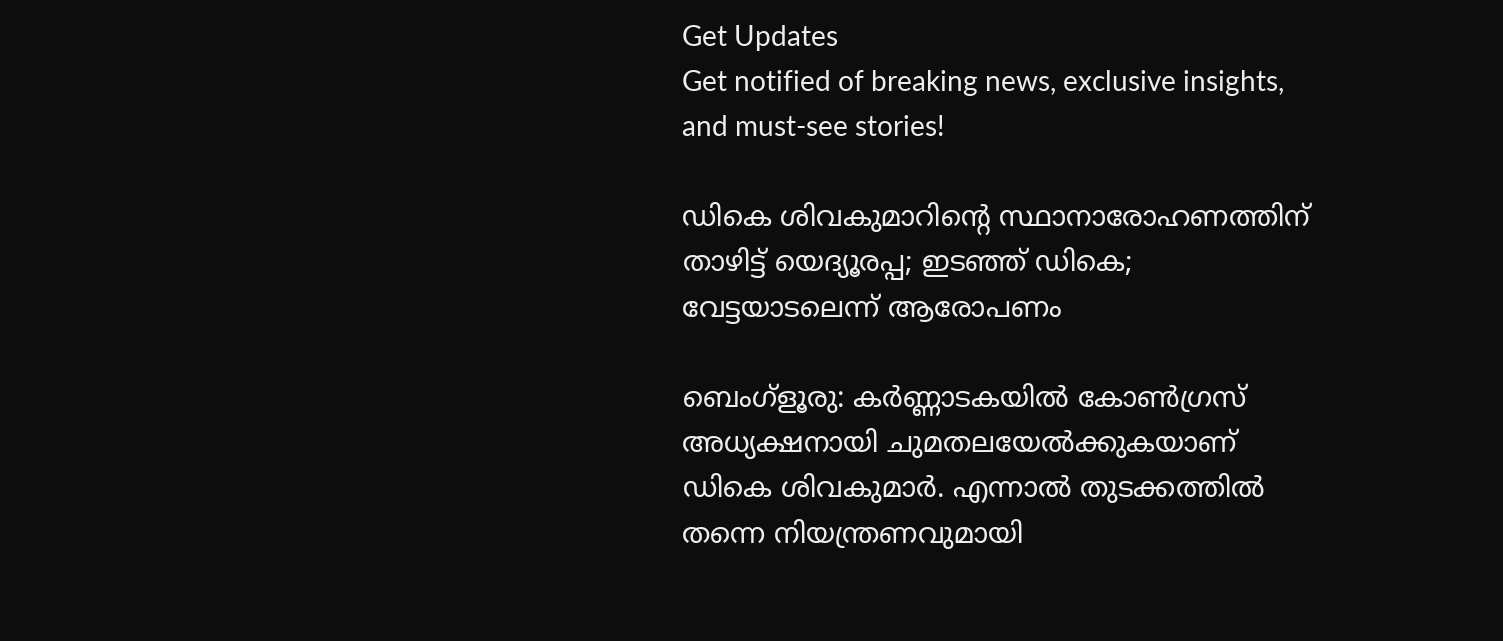Get Updates
Get notified of breaking news, exclusive insights, and must-see stories!

ഡികെ ശിവകുമാറിന്റെ സ്ഥാനാരോഹണത്തിന് താഴിട്ട് യെദ്യൂരപ്പ; ഇടഞ്ഞ് ഡികെ; വേട്ടയാടലെന്ന് ആരോപണം

ബെംഗ്‌ളൂരു: കര്‍ണ്ണാടകയില്‍ കോണ്‍ഗ്രസ് അധ്യക്ഷനായി ചുമതലയേല്‍ക്കുകയാണ് ഡികെ ശിവകുമാര്‍. എന്നാല്‍ തുടക്കത്തില്‍ തന്നെ നിയന്ത്രണവുമായി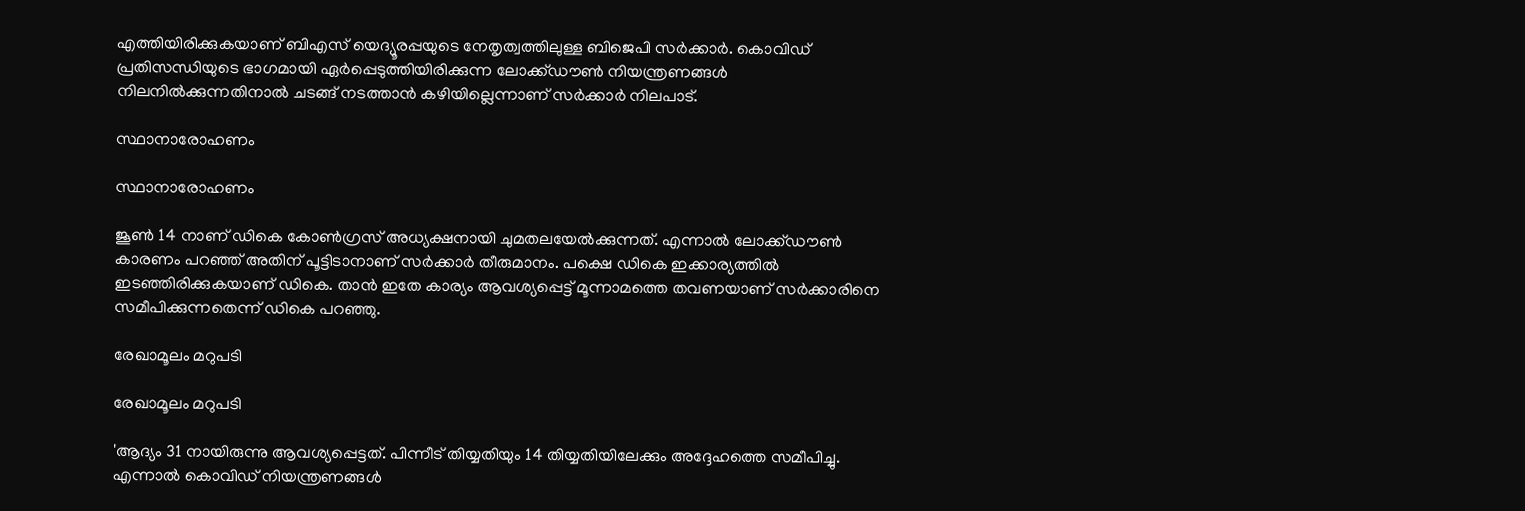എത്തിയിരിക്കുകയാണ് ബിഎസ് യെദ്യൂരപ്പയുടെ നേതൃത്വത്തിലുള്ള ബിജെപി സര്‍ക്കാര്‍. കൊവിഡ് പ്രതിസന്ധിയുടെ ഭാഗമായി ഏര്‍പ്പെടുത്തിയിരിക്കുന്ന ലോക്ക്ഡൗണ്‍ നിയന്ത്രണങ്ങള്‍ നിലനില്‍ക്കുന്നതിനാല്‍ ചടങ്ങ് നടത്താന്‍ കഴിയില്ലെന്നാണ് സര്‍ക്കാര്‍ നിലപാട്.

സ്ഥാനാരോഹണം

സ്ഥാനാരോഹണം

ജൂണ്‍ 14 നാണ് ഡികെ കോണ്‍ഗ്രസ് അധ്യക്ഷനായി ചുമതലയേല്‍ക്കുന്നത്. എന്നാല്‍ ലോക്ക്ഡൗണ്‍ കാരണം പറഞ്ഞ് അതിന് പൂട്ടിടാനാണ് സര്‍ക്കാര്‍ തീരുമാനം. പക്ഷെ ഡികെ ഇക്കാര്യത്തില്‍ ഇടഞ്ഞിരിക്കുകയാണ് ഡികെ. താന്‍ ഇതേ കാര്യം ആവശ്യപ്പെട്ട് മൂന്നാമത്തെ തവണയാണ് സര്‍ക്കാരിനെ സമീപിക്കുന്നതെന്ന് ഡികെ പറഞ്ഞു.

രേഖാമൂലം മറുപടി

രേഖാമൂലം മറുപടി

'ആദ്യം 31 നായിരുന്നു ആവശ്യപ്പെട്ടത്. പിന്നീട് തിയ്യതിയും 14 തിയ്യതിയിലേക്കും അദ്ദേഹത്തെ സമീപിച്ചു. എന്നാല്‍ കൊവിഡ് നിയന്ത്രണങ്ങള്‍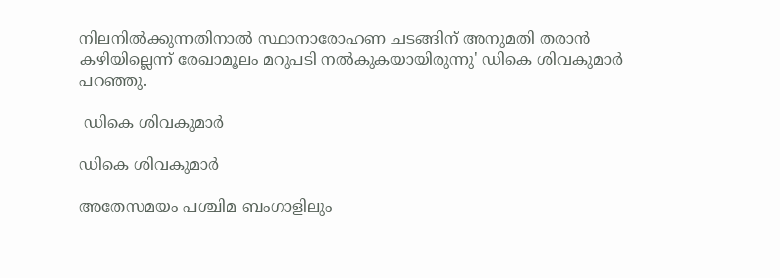നിലനില്‍ക്കുന്നതിനാല്‍ സ്ഥാനാരോഹണ ചടങ്ങിന് അനുമതി തരാന്‍ കഴിയില്ലെന്ന് രേഖാമൂലം മറുപടി നല്‍കുകയായിരുന്നു' ഡികെ ശിവകുമാര്‍ പറഞ്ഞു.

 ഡികെ ശിവകുമാര്‍

ഡികെ ശിവകുമാര്‍

അതേസമയം പശ്ചിമ ബംഗാളിലും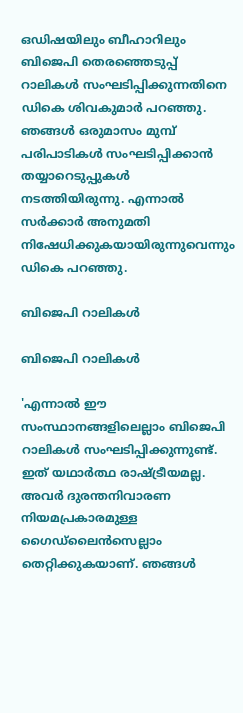ഒഡിഷയിലും ബീഹാറിലും ബിജെപി തെരഞ്ഞെടുപ്പ് റാലികള്‍ സംഘടിപ്പിക്കുന്നതിനെ ഡികെ ശിവകുമാര്‍ പറഞ്ഞു. ഞങ്ങള്‍ ഒരുമാസം മുമ്പ് പരിപാടികള്‍ സംഘടിപ്പിക്കാന്‍ തയ്യാറെടുപ്പുകള്‍ നടത്തിയിരുന്നു. എന്നാല്‍ സര്‍ക്കാര്‍ അനുമതി നിഷേധിക്കുകയായിരുന്നുവെന്നും ഡികെ പറഞ്ഞു.

ബിജെപി റാലികള്‍

ബിജെപി റാലികള്‍

'എന്നാല്‍ ഈ സംസ്ഥാനങ്ങളിലെല്ലാം ബിജെപി റാലികള്‍ സംഘടിപ്പിക്കുന്നുണ്ട്. ഇത് യഥാര്‍ത്ഥ രാഷ്ട്രീയമല്ല. അവര്‍ ദുരന്തനിവാരണ നിയമപ്രകാരമുള്ള ഗൈഡ്‌ലൈന്‍സെല്ലാം തെറ്റിക്കുകയാണ്. ഞങ്ങള്‍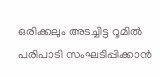ഒരിക്കലും അടച്ചിട്ട റൂമില്‍ പരിപാടി സംഘടിപ്പിക്കാന്‍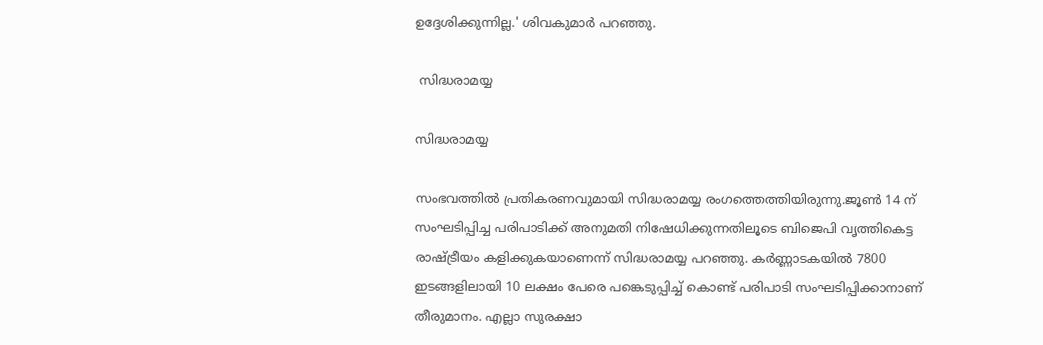ഉദ്ദേശിക്കുന്നില്ല.' ശിവകുമാര്‍ പറഞ്ഞു.

 സിദ്ധരാമയ്യ

സിദ്ധരാമയ്യ

സംഭവത്തില്‍ പ്രതികരണവുമായി സിദ്ധരാമയ്യ രംഗത്തെത്തിയിരുന്നു.ജൂണ്‍ 14 ന് സംഘടിപ്പിച്ച പരിപാടിക്ക് അനുമതി നിഷേധിക്കുന്നതിലൂടെ ബിജെപി വൃത്തികെട്ട രാഷ്ട്രീയം കളിക്കുകയാണെന്ന് സിദ്ധരാമയ്യ പറഞ്ഞു. കര്‍ണ്ണാടകയില്‍ 7800 ഇടങ്ങളിലായി 10 ലക്ഷം പേരെ പങ്കെടുപ്പിച്ച് കൊണ്ട് പരിപാടി സംഘടിപ്പിക്കാനാണ് തീരുമാനം. എല്ലാ സുരക്ഷാ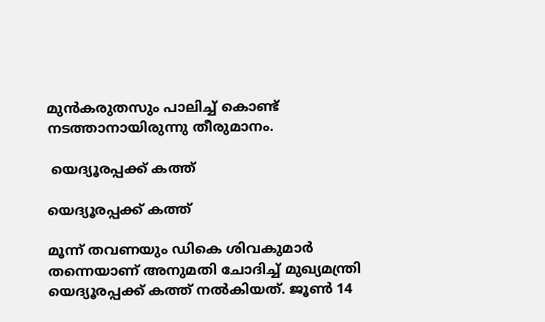മുന്‍കരുതസും പാലിച്ച് കൊണ്ട് നടത്താനായിരുന്നു തീരുമാനം.

 യെദ്യൂരപ്പക്ക് കത്ത്

യെദ്യൂരപ്പക്ക് കത്ത്

മൂന്ന് തവണയും ഡികെ ശിവകുമാര്‍ തന്നെയാണ് അനുമതി ചോദിച്ച് മുഖ്യമന്ത്രി യെദ്യൂരപ്പക്ക് കത്ത് നല്‍കിയത്. ജൂണ്‍ 14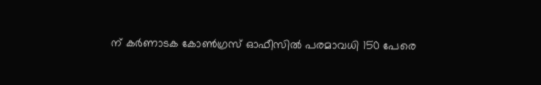ന് കര്‍ണാടക കോണ്‍ഗ്രസ് ഓഫീസില്‍ പരമാവധി 150 പേരെ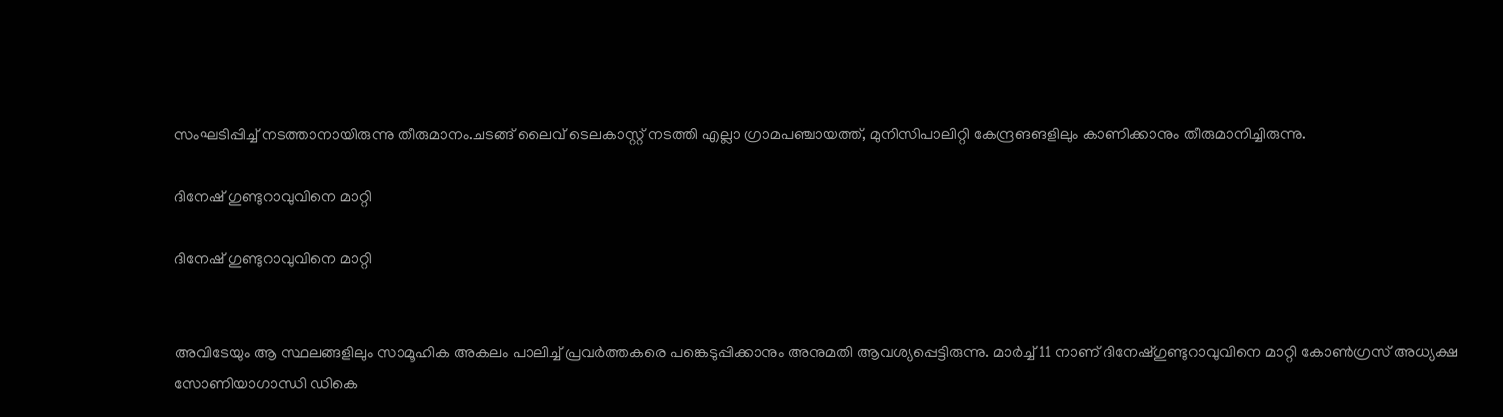സംഘടിപ്പിച്ച് നടത്താനായിരുന്നു തീരുമാനം.ചടങ്ങ് ലൈവ് ടെലകാസ്റ്റ് നടത്തി എല്ലാ ഗ്രാമപഞ്ചായത്ത്, മുനിസിപാലിറ്റി കേന്ദ്രങങളിലും കാണിക്കാനും തീരുമാനിച്ചിരുന്നു.

ദിനേഷ് ഗുണ്ടുറാവുവിനെ മാറ്റി

ദിനേഷ് ഗുണ്ടുറാവുവിനെ മാറ്റി


അവിടേയും ആ സ്ഥലങ്ങളിലും സാമൂഹിക അകലം പാലിച്ച് പ്രവര്‍ത്തകരെ പങ്കെടുപ്പിക്കാനും അനുമതി ആവശ്യപ്പെട്ടിരുന്നു. മാര്‍ച്ച് 11 നാണ് ദിനേഷ്ഗുണ്ടുറാവുവിനെ മാറ്റി കോണ്‍ഗ്രസ് അധ്യക്ഷ സോണിയാഗാന്ധി ഡികെ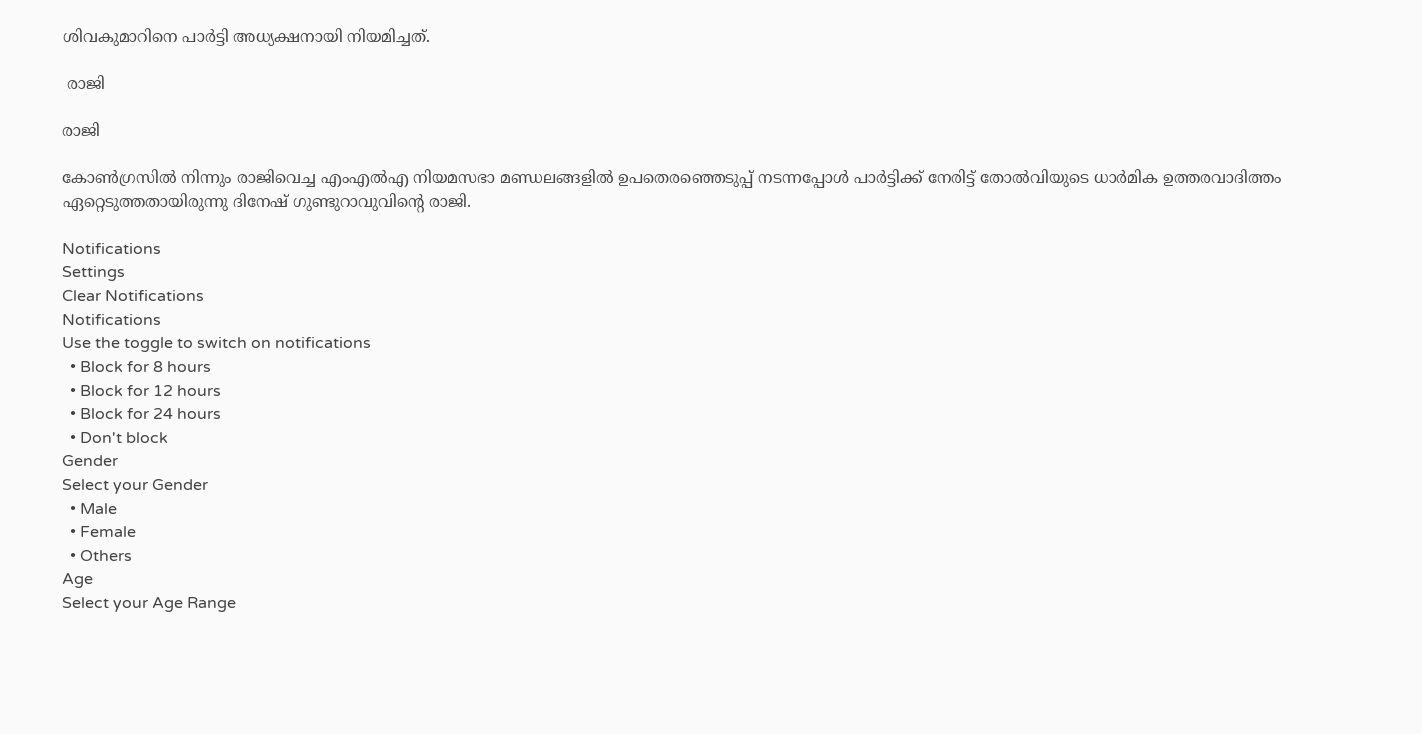ശിവകുമാറിനെ പാര്‍ട്ടി അധ്യക്ഷനായി നിയമിച്ചത്.

 രാജി

രാജി

കോണ്‍ഗ്രസില്‍ നിന്നും രാജിവെച്ച എംഎല്‍എ നിയമസഭാ മണ്ഡലങ്ങളില്‍ ഉപതെരഞ്ഞെടുപ്പ് നടന്നപ്പോള്‍ പാര്‍ട്ടിക്ക് നേരിട്ട് തോല്‍വിയുടെ ധാര്‍മിക ഉത്തരവാദിത്തം ഏറ്റെടുത്തതായിരുന്നു ദിനേഷ് ഗുണ്ടുറാവുവിന്റെ രാജി.

Notifications
Settings
Clear Notifications
Notifications
Use the toggle to switch on notifications
  • Block for 8 hours
  • Block for 12 hours
  • Block for 24 hours
  • Don't block
Gender
Select your Gender
  • Male
  • Female
  • Others
Age
Select your Age Range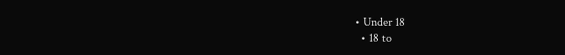• Under 18
  • 18 to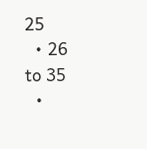25
  • 26 to 35
  •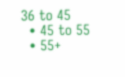36 to 45
  • 45 to 55
  • 55+